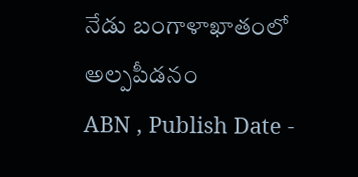నేడు బంగాళాఖాతంలో అల్పపీడనం
ABN , Publish Date -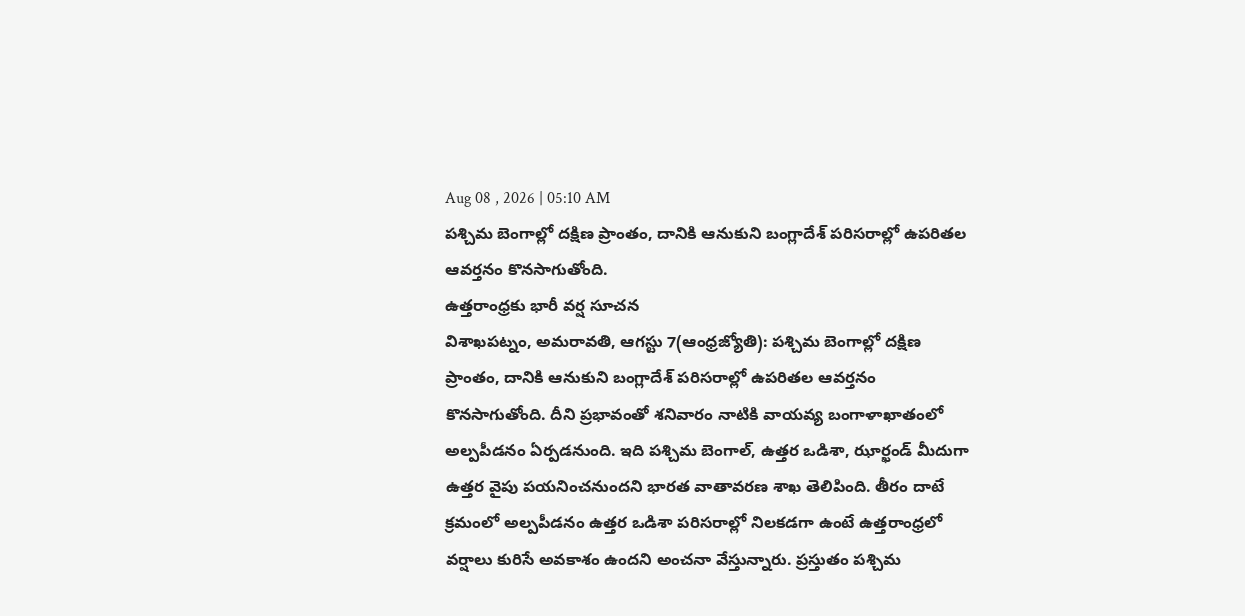Aug 08 , 2026 | 05:10 AM
పశ్చిమ బెంగాల్లో దక్షిణ ప్రాంతం, దానికి ఆనుకుని బంగ్లాదేశ్ పరిసరాల్లో ఉపరితల ఆవర్తనం కొనసాగుతోంది.
ఉత్తరాంధ్రకు భారీ వర్ష సూచన
విశాఖపట్నం, అమరావతి, ఆగస్టు 7(ఆంధ్రజ్యోతి): పశ్చిమ బెంగాల్లో దక్షిణ ప్రాంతం, దానికి ఆనుకుని బంగ్లాదేశ్ పరిసరాల్లో ఉపరితల ఆవర్తనం కొనసాగుతోంది. దీని ప్రభావంతో శనివారం నాటికి వాయవ్య బంగాళాఖాతంలో అల్పపీడనం ఏర్పడనుంది. ఇది పశ్చిమ బెంగాల్, ఉత్తర ఒడిశా, ఝార్ఖండ్ మీదుగా ఉత్తర వైపు పయనించనుందని భారత వాతావరణ శాఖ తెలిపింది. తీరం దాటే క్రమంలో అల్పపీడనం ఉత్తర ఒడిశా పరిసరాల్లో నిలకడగా ఉంటే ఉత్తరాంధ్రలో వర్షాలు కురిసే అవకాశం ఉందని అంచనా వేస్తున్నారు. ప్రస్తుతం పశ్చిమ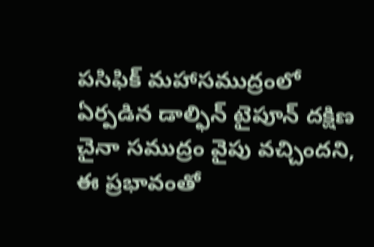పసిఫిక్ మహాసముద్రంలో ఏర్పడిన డాల్ఫిన్ టైపూన్ దక్షిణ చైనా సముద్రం వైపు వచ్చిందని, ఈ ప్రభావంతో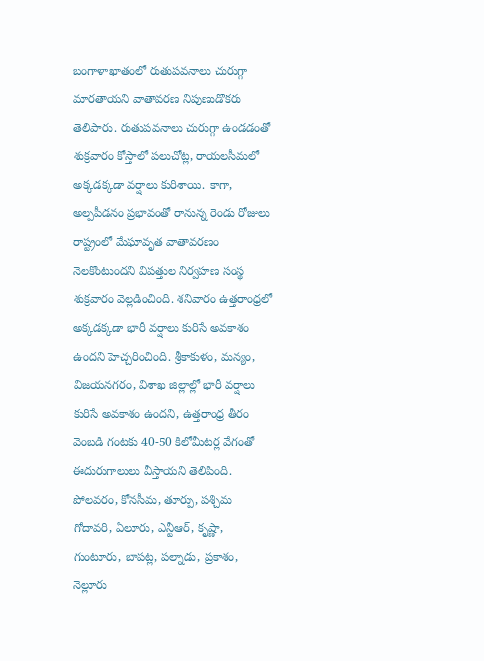బంగాళాఖాతంలో రుతుపవనాలు చురుగ్గా మారతాయని వాతావరణ నిపుణుడొకరు తెలిపారు. రుతుపవనాలు చురుగ్గా ఉండడంతో శుక్రవారం కోస్తాలో పలుచోట్ల, రాయలసీమలో అక్కడక్కడా వర్షాలు కురిశాయి. కాగా, అల్పపీడనం ప్రభావంతో రానున్న రెండు రోజులు రాష్ట్రంలో మేఘావృత వాతావరణం నెలకొంటుందని విపత్తుల నిర్వహణ సంస్థ శుక్రవారం వెల్లడించింది. శనివారం ఉత్తరాంధ్రలో అక్కడక్కడా భారీ వర్షాలు కురిసే అవకాశం ఉందని హెచ్చరించింది. శ్రీకాకుళం, మన్యం, విజయనగరం, విశాఖ జిల్లాల్లో భారీ వర్షాలు కురిసే అవకాశం ఉందని, ఉత్తరాంధ్ర తీరం వెంబడి గంటకు 40-50 కిలోమీటర్ల వేగంతో ఈదురుగాలులు వీస్తాయని తెలిపింది. పోలవరం, కోనసీమ, తూర్పు, పశ్చిమ గోదావరి, ఏలూరు, ఎన్టీఆర్, కృష్ణా, గుంటూరు, బాపట్ల, పల్నాడు, ప్రకాశం, నెల్లూరు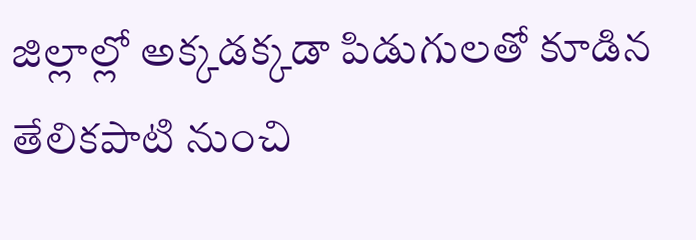జిల్లాల్లో అక్కడక్కడా పిడుగులతో కూడిన తేలికపాటి నుంచి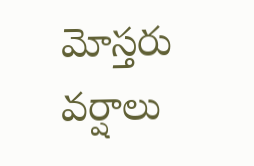మోస్తరు వర్షాలు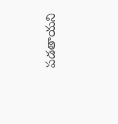పడతాయని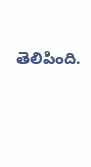తెలిపింది.